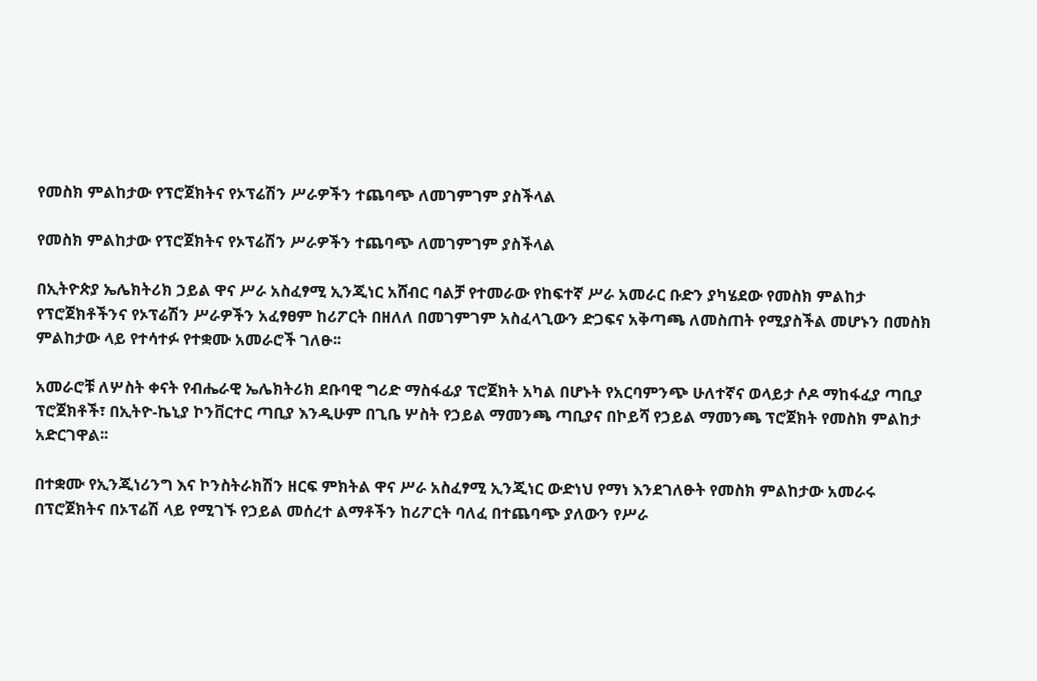የመስክ ምልከታው የፕሮጀክትና የኦፕሬሽን ሥራዎችን ተጨባጭ ለመገምገም ያስችላል

የመስክ ምልከታው የፕሮጀክትና የኦፕሬሽን ሥራዎችን ተጨባጭ ለመገምገም ያስችላል

በኢትዮጵያ ኤሌክትሪክ ኃይል ዋና ሥራ አስፈፃሚ ኢንጂነር አሸብር ባልቻ የተመራው የከፍተኛ ሥራ አመራር ቡድን ያካሄደው የመስክ ምልከታ የፕሮጀክቶችንና የኦፕሬሽን ሥራዎችን አፈፃፀም ከሪፖርት በዘለለ በመገምገም አስፈላጊውን ድጋፍና አቅጣጫ ለመስጠት የሚያስችል መሆኑን በመስክ ምልከታው ላይ የተሳተፉ የተቋሙ አመራሮች ገለፁ፡፡

አመራሮቹ ለሦስት ቀናት የብሔራዊ ኤሌክትሪክ ደቡባዊ ግሪድ ማስፋፊያ ፕሮጀክት አካል በሆኑት የአርባምንጭ ሁለተኛና ወላይታ ሶዶ ማከፋፈያ ጣቢያ ፕሮጀክቶች፣ በኢትዮ-ኬኒያ ኮንቨርተር ጣቢያ እንዲሁም በጊቤ ሦስት የኃይል ማመንጫ ጣቢያና በኮይሻ የኃይል ማመንጫ ፕሮጀክት የመስክ ምልከታ አድርገዋል፡፡

በተቋሙ የኢንጂነሪንግ እና ኮንስትራክሽን ዘርፍ ምክትል ዋና ሥራ አስፈፃሚ ኢንጂነር ውድነህ የማነ እንደገለፁት የመስክ ምልከታው አመራሩ በፕሮጀክትና በኦፕሬሽ ላይ የሚገኙ የኃይል መሰረተ ልማቶችን ከሪፖርት ባለፈ በተጨባጭ ያለውን የሥራ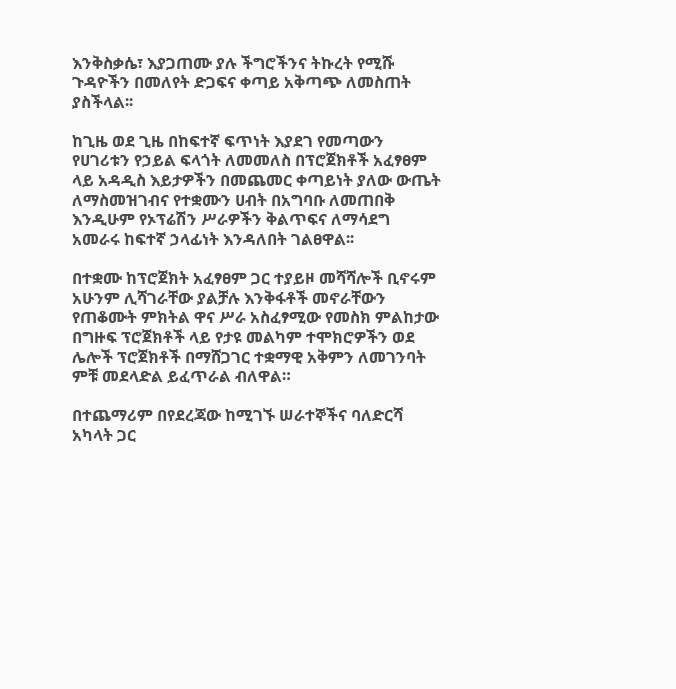እንቅስቃሴ፣ እያጋጠሙ ያሉ ችግሮችንና ትኩረት የሚሹ ጉዳዮችን በመለየት ድጋፍና ቀጣይ አቅጣጭ ለመስጠት ያስችላል፡፡

ከጊዜ ወደ ጊዜ በከፍተኛ ፍጥነት እያደገ የመጣውን የሀገሪቱን የኃይል ፍላጎት ለመመለስ በፕሮጀክቶች አፈፃፀም ላይ አዳዲስ እይታዎችን በመጨመር ቀጣይነት ያለው ውጤት ለማስመዝገብና የተቋሙን ሀብት በአግባቡ ለመጠበቅ እንዲሁም የኦፕሬሽን ሥራዎችን ቅልጥፍና ለማሳደግ አመራሩ ከፍተኛ ኃላፊነት እንዳለበት ገልፀዋል፡፡

በተቋሙ ከፕሮጀክት አፈፃፀም ጋር ተያይዞ መሻሻሎች ቢኖሩም አሁንም ሊሻገራቸው ያልቻሉ እንቅፋቶች መኖራቸውን የጠቆሙት ምክትል ዋና ሥራ አስፈፃሚው የመስክ ምልከታው በግዙፍ ፕሮጀክቶች ላይ የታዩ መልካም ተሞክሮዎችን ወደ ሌሎች ፕሮጀክቶች በማሸጋገር ተቋማዊ አቅምን ለመገንባት ምቹ መደላድል ይፈጥራል ብለዋል።

በተጨማሪም በየደረጃው ከሚገኙ ሠራተኞችና ባለድርሻ አካላት ጋር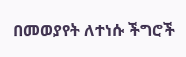በመወያየት ለተነሱ ችግሮች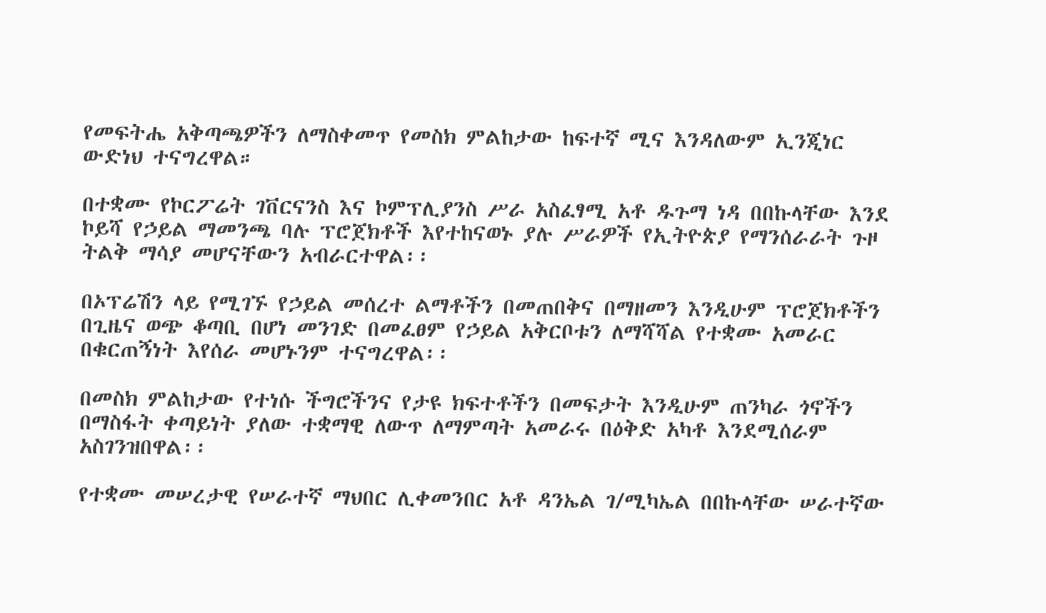የመፍትሔ አቅጣጫዎችን ለማስቀመጥ የመስክ ምልከታው ከፍተኛ ሚና እንዳለውም ኢንጂነር ውድነህ ተናግረዋል።

በተቋሙ የኮርፖሬት ገቨርናንስ እና ኮምፕሊያንስ ሥራ አስፈፃሚ አቶ ዱጉማ ነዳ በበኩላቸው እንደ ኮይሻ የኃይል ማመንጫ ባሉ ፕሮጀክቶች እየተከናወኑ ያሉ ሥራዎች የኢትዮጵያ የማንሰራራት ጉዞ ትልቅ ማሳያ መሆናቸውን አብራርተዋል፡፡

በኦፕሬሽን ላይ የሚገኙ የኃይል መሰረተ ልማቶችን በመጠበቅና በማዘመን እንዲሁም ፕሮጀክቶችን በጊዜና ወጭ ቆጣቢ በሆነ መንገድ በመፈፀም የኃይል አቅርቦቱን ለማሻሻል የተቋሙ አመራር በቁርጠኝነት እየሰራ መሆኑንም ተናግረዋል፡፡

በመስክ ምልከታው የተነሱ ችግሮችንና የታዩ ክፍተቶችን በመፍታት እንዲሁም ጠንካራ ጎኖችን በማስፋት ቀጣይነት ያለው ተቋማዊ ለውጥ ለማምጣት አመራሩ በዕቅድ አካቶ እንደሚሰራም አስገንዝበዋል፡፡

የተቋሙ መሠረታዊ የሠራተኛ ማህበር ሊቀመንበር አቶ ዳንኤል ገ/ሚካኤል በበኩላቸው ሠራተኛው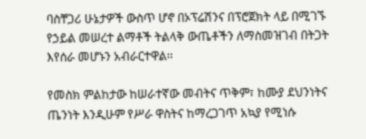ባስቸጋሪ ሁኔታዎች ውስጥ ሆኖ በኦፕሬሽንና በፕሮጀክት ላይ በሚገኙ የኃይል መሠረተ ልማቶች ትልላቅ ውጤቶችን ለማስመዝገብ በትጋት እየሰራ መሆኑን አብራርተዋል፡፡

የመስክ ምልከታው ከሠራተኛው መብትና ጥቅም፣ ከሙያ ደህንነትና ጤንነት እንዲሁም የሥራ ዋስትና ከማረጋገጥ አኳያ የሚነሱ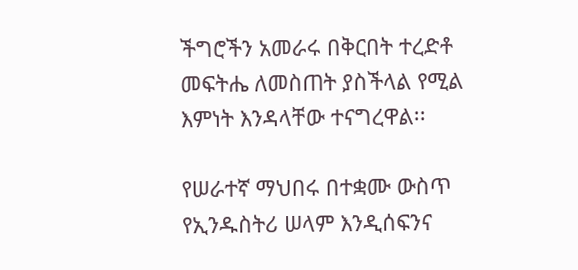ችግሮችን አመራሩ በቅርበት ተረድቶ መፍትሔ ለመስጠት ያስችላል የሚል እምነት እንዳላቸው ተናግረዋል፡፡

የሠራተኛ ማህበሩ በተቋሙ ውስጥ የኢንዱስትሪ ሠላም እንዲሰፍንና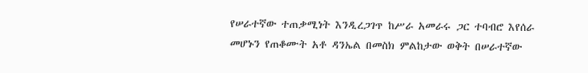የሠራተኛው ተጠቃሚነት እንዲረጋገጥ ከሥራ አመራሩ ጋር ተባብሮ እየሰራ መሆኑን የጠቆሙት አቶ ዳንኤል በመስክ ምልከታው ወቅት በሠራተኛው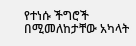የተነሱ ችግሮች በሚመለከታቸው አካላት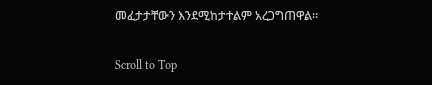መፈታታቸውን እንደሚከታተልም አረጋግጠዋል፡፡

Scroll to Top